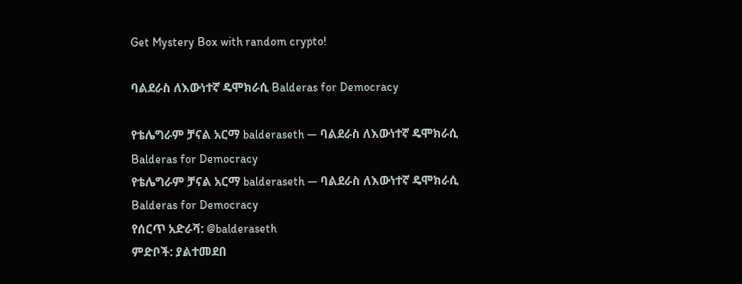Get Mystery Box with random crypto!

ባልደራስ ለእውነተኛ ዴሞክራሲ Balderas for Democracy

የቴሌግራም ቻናል አርማ balderaseth — ባልደራስ ለእውነተኛ ዴሞክራሲ Balderas for Democracy
የቴሌግራም ቻናል አርማ balderaseth — ባልደራስ ለእውነተኛ ዴሞክራሲ Balderas for Democracy
የሰርጥ አድራሻ: @balderaseth
ምድቦች: ያልተመደበ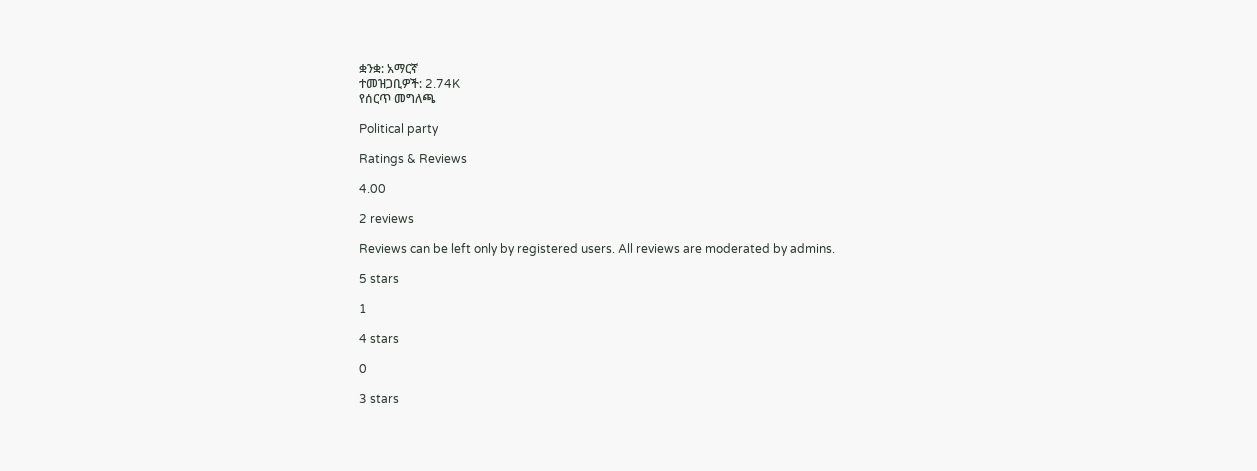ቋንቋ: አማርኛ
ተመዝጋቢዎች: 2.74K
የሰርጥ መግለጫ

Political party

Ratings & Reviews

4.00

2 reviews

Reviews can be left only by registered users. All reviews are moderated by admins.

5 stars

1

4 stars

0

3 stars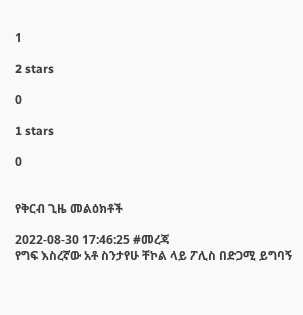1

2 stars

0

1 stars

0


የቅርብ ጊዜ መልዕክቶች

2022-08-30 17:46:25 #መረጃ
የግፍ እስረኛው አቶ ስንታየሁ ቸኮል ላይ ፖሊስ በድጋሚ ይግባኝ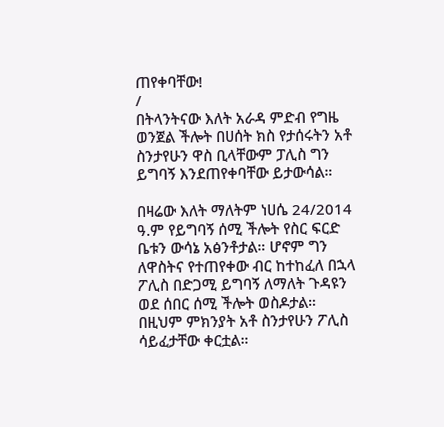ጠየቀባቸው!
/
በትላንትናው እለት አራዳ ምድብ የግዜ ወንጀል ችሎት በሀሰት ክስ የታሰሩትን አቶ ስንታየሁን ዋስ ቢላቸውም ፓሊስ ግን ይግባኝ እንደጠየቀባቸው ይታውሳል።

በዛሬው እለት ማለትም ነሀሴ 24/2014 ዓ.ም የይግባኝ ሰሚ ችሎት የስር ፍርድ ቤቱን ውሳኔ አፅንቶታል። ሆኖም ግን ለዋስትና የተጠየቀው ብር ከተከፈለ በኋላ  ፖሊስ በድጋሚ ይግባኝ ለማለት ጉዳዩን ወደ ሰበር ሰሚ ችሎት ወስዶታል። በዚህም ምክንያት አቶ ስንታየሁን ፖሊስ ሳይፈታቸው ቀርቷል።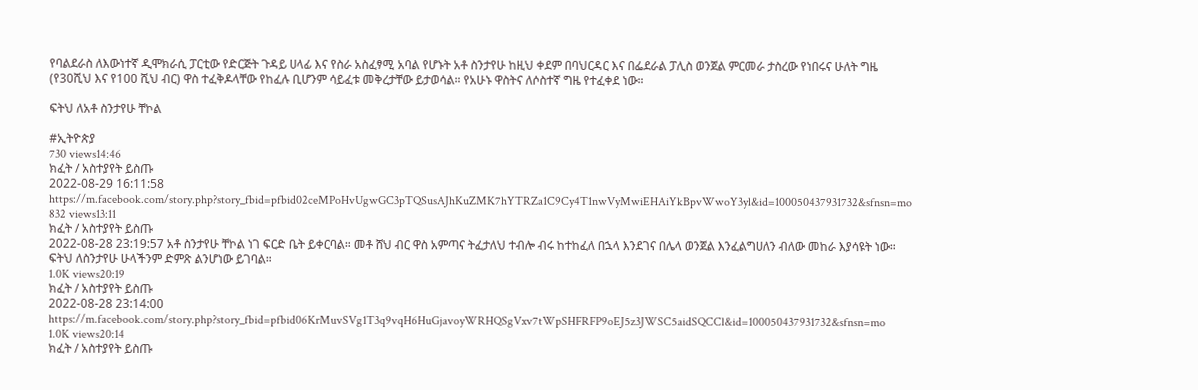የባልደራስ ለእውነተኛ ዲሞክራሲ ፓርቲው የድርጅት ጉዳይ ሀላፊ እና የስራ አስፈፃሚ አባል የሆኑት አቶ ስንታየሁ ከዚህ ቀደም በባህርዳር እና በፌደራል ፓሊስ ወንጀል ምርመራ ታስረው የነበሩና ሁለት ግዜ (የ30ሺህ እና የ100 ሺህ ብር) ዋስ ተፈቅዶላቸው የከፈሉ ቢሆንም ሳይፈቱ መቅረታቸው ይታወሳል። የአሁኑ ዋስትና ለሶስተኛ ግዜ የተፈቀደ ነው።

ፍትህ ለአቶ ስንታየሁ ቸኮል

#ኢትዮጵያ
730 views14:46
ክፈት / አስተያየት ይስጡ
2022-08-29 16:11:58 https://m.facebook.com/story.php?story_fbid=pfbid02ceMPoHvUgwGC3pTQSusAJhKuZMK7hYTRZa1C9Cy4T1nwVyMwiEHAiYkBpvWwoY3yl&id=100050437931732&sfnsn=mo
832 views13:11
ክፈት / አስተያየት ይስጡ
2022-08-28 23:19:57 አቶ ስንታየሁ ቸኮል ነገ ፍርድ ቤት ይቀርባል። መቶ ሸህ ብር ዋስ አምጣና ትፈታለህ ተብሎ ብሩ ከተከፈለ በኋላ እንደገና በሌላ ወንጀል እንፈልግሀለን ብለው መከራ እያሳዩት ነው። ፍትህ ለስንታየሁ ሁላችንም ድምጽ ልንሆነው ይገባል።
1.0K views20:19
ክፈት / አስተያየት ይስጡ
2022-08-28 23:14:00 https://m.facebook.com/story.php?story_fbid=pfbid06KrMuvSVg1T3q9vqH6HuGjavoyWRHQSgVxv7tWpSHFRFP9oEJ5z3JWSC5aidSQCCl&id=100050437931732&sfnsn=mo
1.0K views20:14
ክፈት / አስተያየት ይስጡ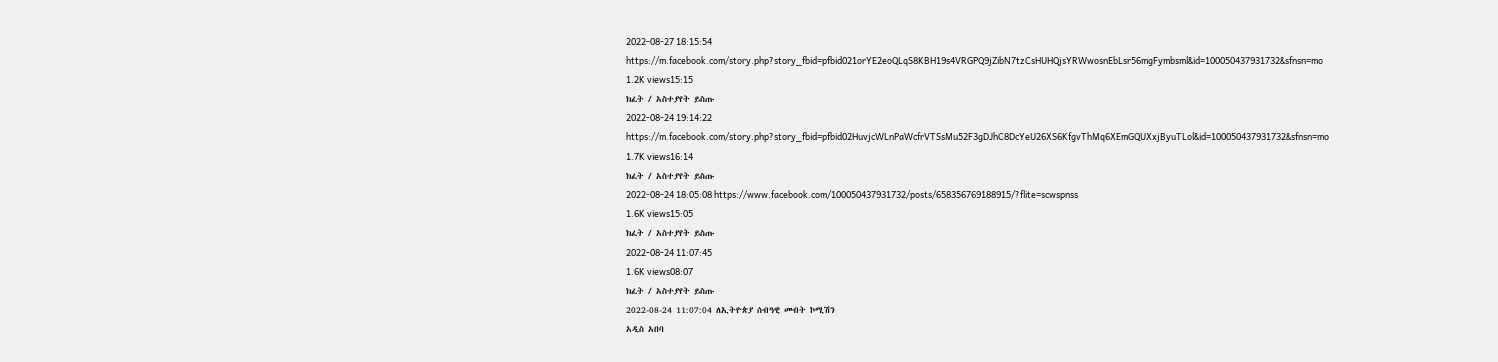2022-08-27 18:15:54 https://m.facebook.com/story.php?story_fbid=pfbid021orYE2eoQLqS8KBH19s4VRGPQ9jZibN7tzCsHUHQjsYRWwosnEbLsr56mgFymbsml&id=100050437931732&sfnsn=mo
1.2K views15:15
ክፈት / አስተያየት ይስጡ
2022-08-24 19:14:22 https://m.facebook.com/story.php?story_fbid=pfbid02HuvjcWLnPaWcfrVTSsMu52F3gDJhC8DcYeU26XS6KfgvThMq6XEmGQUXxjByuTLol&id=100050437931732&sfnsn=mo
1.7K views16:14
ክፈት / አስተያየት ይስጡ
2022-08-24 18:05:08 https://www.facebook.com/100050437931732/posts/658356769188915/?flite=scwspnss
1.6K views15:05
ክፈት / አስተያየት ይስጡ
2022-08-24 11:07:45
1.6K views08:07
ክፈት / አስተያየት ይስጡ
2022-08-24 11:07:04 ለኢትዮጵያ ሰብዓዊ መብት ኮሚሽን
አዲስ አበባ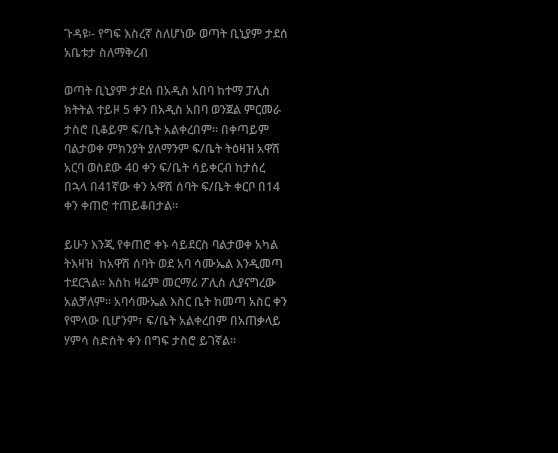ጉዳዩ፡- የግፍ እስረኛ ስለሆነው ወጣት ቢኒያም ታደሰ አቤቱታ ስለማቅረብ

ወጣት ቢኒያም ታደሰ በአዲስ አበባ ከተማ ፓሊስ ክትትል ተይዞ 5 ቀን በአዲስ አበባ ወንጀል ምርመራ ታስሮ ቢቆይም ፍ/ቤት አልቀረበም፡፡ በቀጣይም ባልታወቀ ምክንያት ያለማንም ፍ/ቤት ትዕዛዝ አዋሽ አርባ ወስደው 40 ቀን ፍ/ቤት ሳይቀርብ ከታሰረ በኋላ በ41ኛው ቀን አዋሽ ሰባት ፍ/ቤት ቀርቦ በ14 ቀን ቀጠሮ ተጠይቆበታል፡፡

ይሁን እንጂ የቀጠሮ ቀኑ ሳይደርስ ባልታወቀ አካል ትእዛዝ  ከአዋሽ ሰባት ወደ አባ ሳሙኤል እንዲመጣ ተደርጓል፡፡ እስከ ዛሬም መርማሪ ፖሊስ ሊያናግረው አልቻለም፡፡ አባሳሙኤል እስር ቤት ከመጣ አስር ቀን የሞላው ቢሆንም፣ ፍ/ቤት አልቀረበም በአጠቃላይ ሃምሳ ስድስት ቀን በግፍ ታስሮ ይገኛል፡፡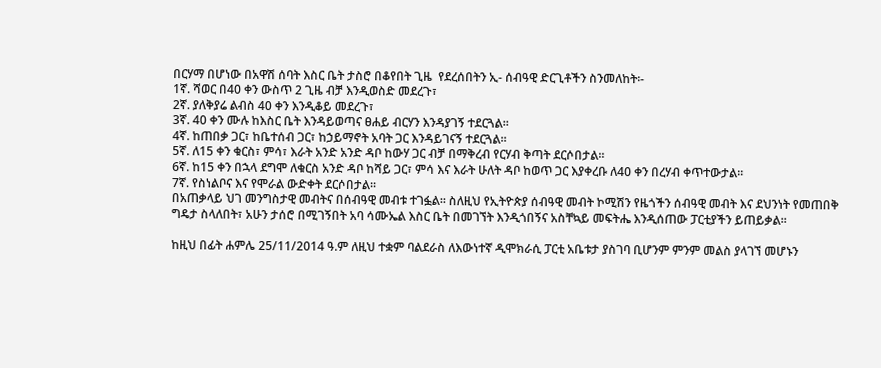በርሃማ በሆነው በአዋሽ ሰባት እስር ቤት ታስሮ በቆየበት ጊዜ  የደረሰበትን ኢ- ሰብዓዊ ድርጊቶችን ስንመለከት፡-
1ኛ. ሻወር በ40 ቀን ውስጥ 2 ጊዜ ብቻ እንዲወስድ መደረጉ፣
2ኛ. ያለቅያሬ ልብስ 40 ቀን እንዲቆይ መደረጉ፣
3ኛ. 40 ቀን ሙሉ ከእስር ቤት እንዳይወጣና ፀሐይ ብርሃን እንዳያገኝ ተደርጓል፡፡
4ኛ. ከጠበቃ ጋር፣ ከቤተሰብ ጋር፣ ከኃይማኖት አባት ጋር እንዳይገናኝ ተደርጓል፡፡
5ኛ. ለ15 ቀን ቁርስ፣ ምሳ፣ እራት አንድ አንድ ዳቦ ከውሃ ጋር ብቻ በማቅረብ የርሃብ ቅጣት ደርሶበታል፡፡
6ኛ. ከ15 ቀን በኋላ ደግሞ ለቁርስ አንድ ዳቦ ከሻይ ጋር፣ ምሳ እና እራት ሁለት ዳቦ ከወጥ ጋር እያቀረቡ ለ40 ቀን በረሃብ ቀጥተውታል፡፡
7ኛ. የስነልቦና እና የሞራል ውድቀት ደርሶበታል፡፡
በአጠቃላይ ህገ መንግስታዊ መብትና በሰብዓዊ መብቱ ተገፏል፡፡ ስለዚህ የኢትዮጵያ ሰብዓዊ መብት ኮሚሽን የዜጎችን ሰብዓዊ መብት እና ደህንነት የመጠበቅ ግዴታ ስላለበት፣ አሁን ታሰሮ በሚገኝበት አባ ሳሙኤል እስር ቤት በመገኘት እንዲጎበኝና አስቸኳይ መፍትሔ እንዲሰጠው ፓርቲያችን ይጠይቃል፡፡

ከዚህ በፊት ሐምሌ 25/11/2014 ዓ.ም ለዚህ ተቋም ባልደራስ ለእውነተኛ ዲሞክራሲ ፓርቲ አቤቱታ ያስገባ ቢሆንም ምንም መልስ ያላገኘ መሆኑን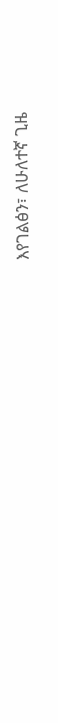እየገልፅን፣ ለሁለተኛ ጊዜ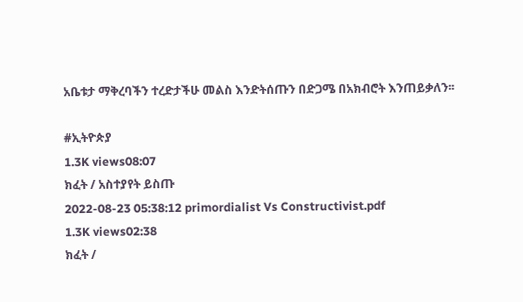አቤቱታ ማቅረባችን ተረድታችሁ መልስ እንድትሰጡን በድጋሜ በአክብሮት እንጠይቃለን፡፡

#ኢትዮጵያ
1.3K views08:07
ክፈት / አስተያየት ይስጡ
2022-08-23 05:38:12 primordialist Vs Constructivist.pdf
1.3K views02:38
ክፈት /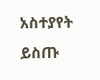አስተያየት ይስጡ